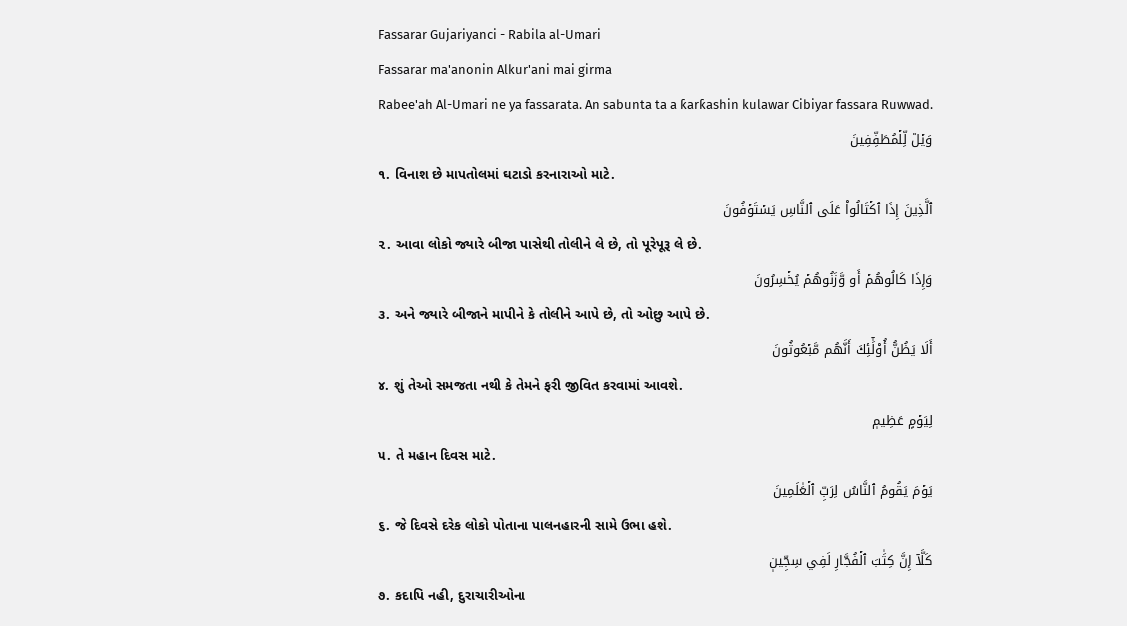Fassarar Gujariyanci - Rabila al-Umari
Fassarar ma'anonin Alkur'ani mai girma
Rabee'ah Al-Umari ne ya fassarata. An sabunta ta a ƙarƙashin kulawar Cibiyar fassara Ruwwad.
وَيۡلٞ لِّلۡمُطَفِّفِينَ
૧. વિનાશ છે માપતોલમાં ઘટાડો કરનારાઓ માટે.
ٱلَّذِينَ إِذَا ٱكۡتَالُواْ عَلَى ٱلنَّاسِ يَسۡتَوۡفُونَ
૨. આવા લોકો જ્યારે બીજા પાસેથી તોલીને લે છે, તો પૂરેપૂરૂ લે છે.
وَإِذَا كَالُوهُمۡ أَو وَّزَنُوهُمۡ يُخۡسِرُونَ
૩. અને જ્યારે બીજાને માપીને કે તોલીને આપે છે, તો ઓછુ આપે છે.
أَلَا يَظُنُّ أُوْلَٰٓئِكَ أَنَّهُم مَّبۡعُوثُونَ
૪. શું તેઓ સમજતા નથી કે તેમને ફરી જીવિત કરવામાં આવશે.
لِيَوۡمٍ عَظِيمٖ
૫. તે મહાન દિવસ માટે.
يَوۡمَ يَقُومُ ٱلنَّاسُ لِرَبِّ ٱلۡعَٰلَمِينَ
૬. જે દિવસે દરેક લોકો પોતાના પાલનહારની સામે ઉભા હશે.
كَلَّآ إِنَّ كِتَٰبَ ٱلۡفُجَّارِ لَفِي سِجِّينٖ
૭. કદાપિ નહી, દુરાચારીઓના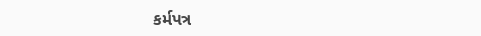કર્મપત્ર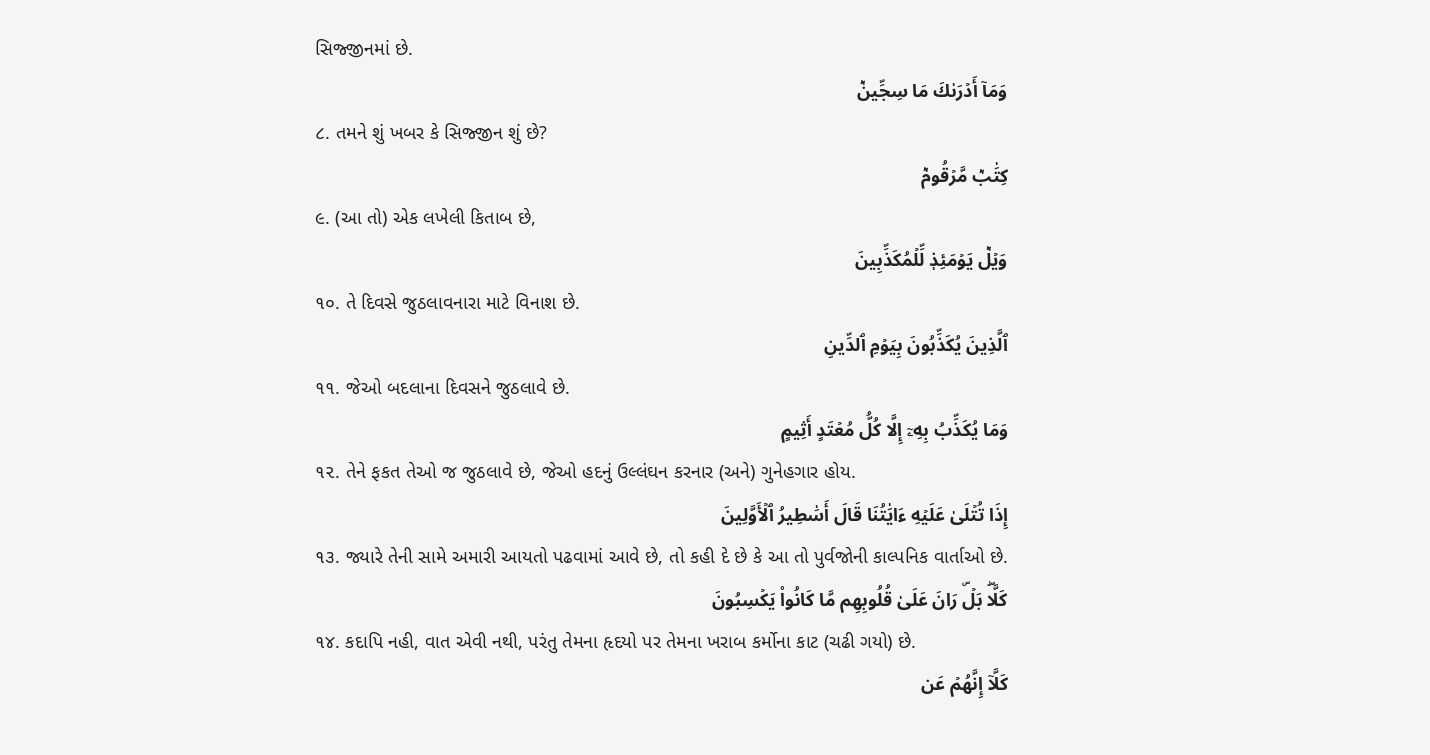સિજ્જીનમાં છે.
وَمَآ أَدۡرَىٰكَ مَا سِجِّينٞ
૮. તમને શું ખબર કે સિજ્જીન શું છે?
كِتَٰبٞ مَّرۡقُومٞ
૯. (આ તો) એક લખેલી કિતાબ છે,
وَيۡلٞ يَوۡمَئِذٖ لِّلۡمُكَذِّبِينَ
૧૦. તે દિવસે જુઠલાવનારા માટે વિનાશ છે.
ٱلَّذِينَ يُكَذِّبُونَ بِيَوۡمِ ٱلدِّينِ
૧૧. જેઓ બદલાના દિવસને જુઠલાવે છે.
وَمَا يُكَذِّبُ بِهِۦٓ إِلَّا كُلُّ مُعۡتَدٍ أَثِيمٍ
૧૨. તેને ફકત તેઓ જ જુઠલાવે છે, જેઓ હદનું ઉલ્લંઘન કરનાર (અને) ગુનેહગાર હોય.
إِذَا تُتۡلَىٰ عَلَيۡهِ ءَايَٰتُنَا قَالَ أَسَٰطِيرُ ٱلۡأَوَّلِينَ
૧૩. જ્યારે તેની સામે અમારી આયતો પઢવામાં આવે છે, તો કહી દે છે કે આ તો પુર્વજોની કાલ્પનિક વાર્તાઓ છે.
كَلَّاۖ بَلۡۜ رَانَ عَلَىٰ قُلُوبِهِم مَّا كَانُواْ يَكۡسِبُونَ
૧૪. કદાપિ નહી, વાત એવી નથી, પરંતુ તેમના હૃદયો પર તેમના ખરાબ કર્મોના કાટ (ચઢી ગયો) છે.
كَلَّآ إِنَّهُمۡ عَن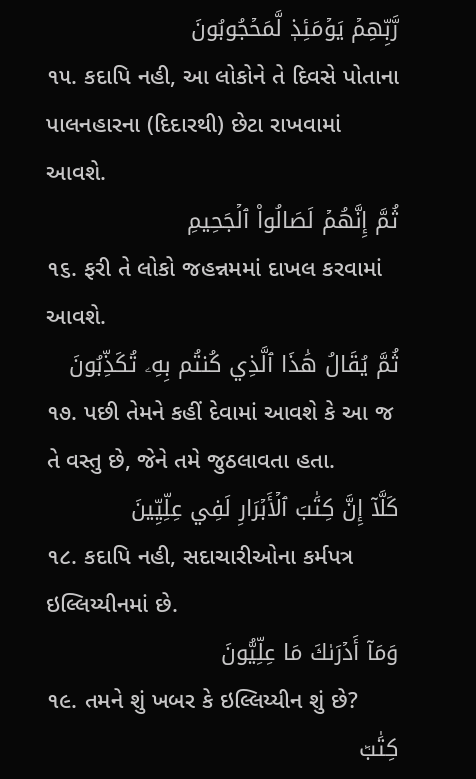رَّبِّهِمۡ يَوۡمَئِذٖ لَّمَحۡجُوبُونَ
૧૫. કદાપિ નહી, આ લોકોને તે દિવસે પોતાના પાલનહારના (દિદારથી) છેટા રાખવામાં આવશે.
ثُمَّ إِنَّهُمۡ لَصَالُواْ ٱلۡجَحِيمِ
૧૬. ફરી તે લોકો જહન્નમમાં દાખલ કરવામાં આવશે.
ثُمَّ يُقَالُ هَٰذَا ٱلَّذِي كُنتُم بِهِۦ تُكَذِّبُونَ
૧૭. પછી તેમને કહીં દેવામાં આવશે કે આ જ તે વસ્તુ છે, જેને તમે જુઠલાવતા હતા.
كَلَّآ إِنَّ كِتَٰبَ ٱلۡأَبۡرَارِ لَفِي عِلِّيِّينَ
૧૮. કદાપિ નહી, સદાચારીઓના કર્મપત્ર ઇલ્લિય્યીનમાં છે.
وَمَآ أَدۡرَىٰكَ مَا عِلِّيُّونَ
૧૯. તમને શું ખબર કે ઇલ્લિય્યીન શું છે?
كِتَٰبٞ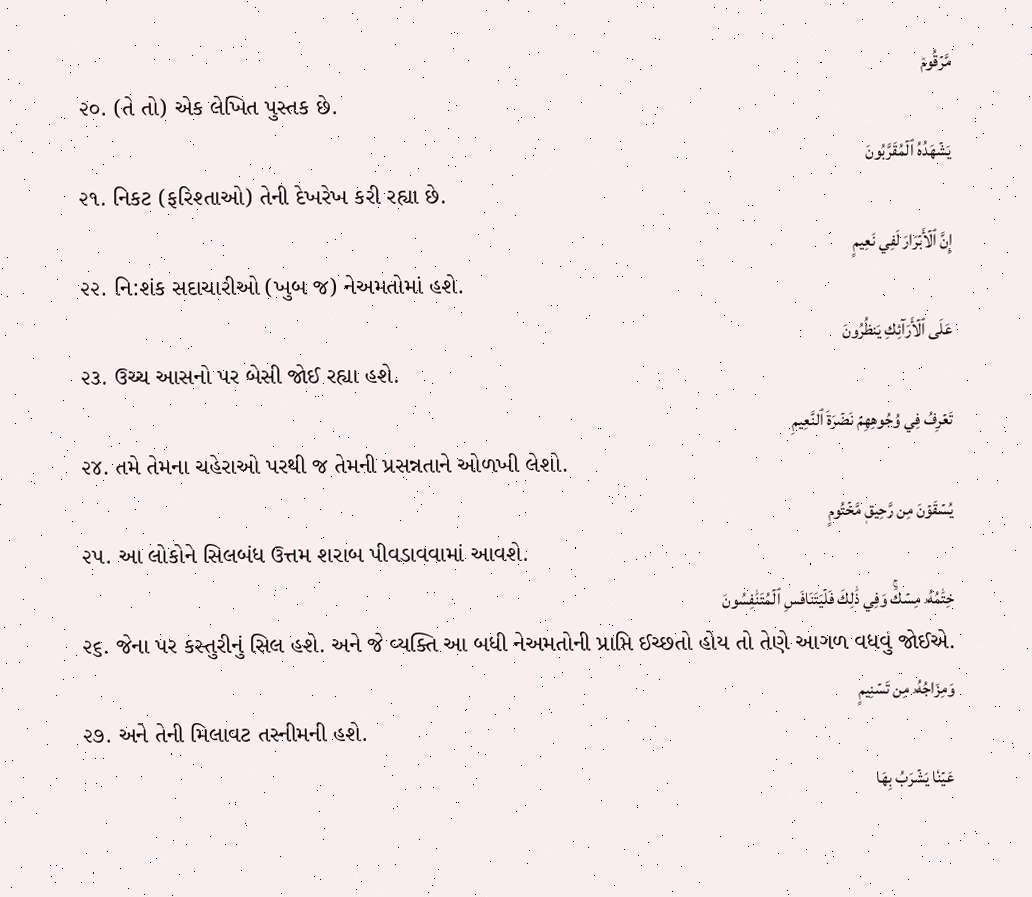مَّرۡقُومٞ
૨૦. (તે તો) એક લેખિત પુસ્તક છે.
يَشۡهَدُهُ ٱلۡمُقَرَّبُونَ
૨૧. નિકટ (ફરિશ્તાઓ) તેની દેખરેખ કરી રહ્યા છે.
إِنَّ ٱلۡأَبۡرَارَ لَفِي نَعِيمٍ
૨૨. નિ:શંક સદાચારીઓ (ખુબ જ) નેઅમતોમાં હશે.
عَلَى ٱلۡأَرَآئِكِ يَنظُرُونَ
૨૩. ઉચ્ચ આસનો પર બેસી જોઈ રહ્યા હશે.
تَعۡرِفُ فِي وُجُوهِهِمۡ نَضۡرَةَ ٱلنَّعِيمِ
૨૪. તમે તેમના ચહેરાઓ પરથી જ તેમની પ્રસન્નતાને ઓળખી લેશો.
يُسۡقَوۡنَ مِن رَّحِيقٖ مَّخۡتُومٍ
૨૫. આ લોકોને સિલબંધ ઉત્તમ શરાબ પીવડાવવામાં આવશે.
خِتَٰمُهُۥ مِسۡكٞۚ وَفِي ذَٰلِكَ فَلۡيَتَنَافَسِ ٱلۡمُتَنَٰفِسُونَ
૨૬. જેના પર કસ્તુરીનું સિલ હશે. અને જે વ્યક્તિ આ બધી નેઅમતોની પ્રાપ્તિ ઈચ્છતો હોય તો તેણે આગળ વધવું જોઈએ.
وَمِزَاجُهُۥ مِن تَسۡنِيمٍ
૨૭. અને તેની મિલાવટ તસ્નીમની હશે.
عَيۡنٗا يَشۡرَبُ بِهَا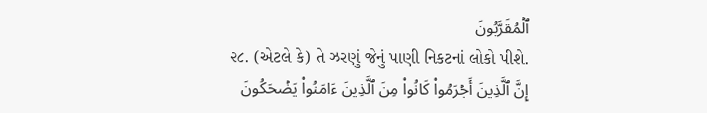ٱلۡمُقَرَّبُونَ
૨૮. (એટલે કે) તે ઝરણું જેનું પાણી નિકટનાં લોકો પીશે.
إِنَّ ٱلَّذِينَ أَجۡرَمُواْ كَانُواْ مِنَ ٱلَّذِينَ ءَامَنُواْ يَضۡحَكُونَ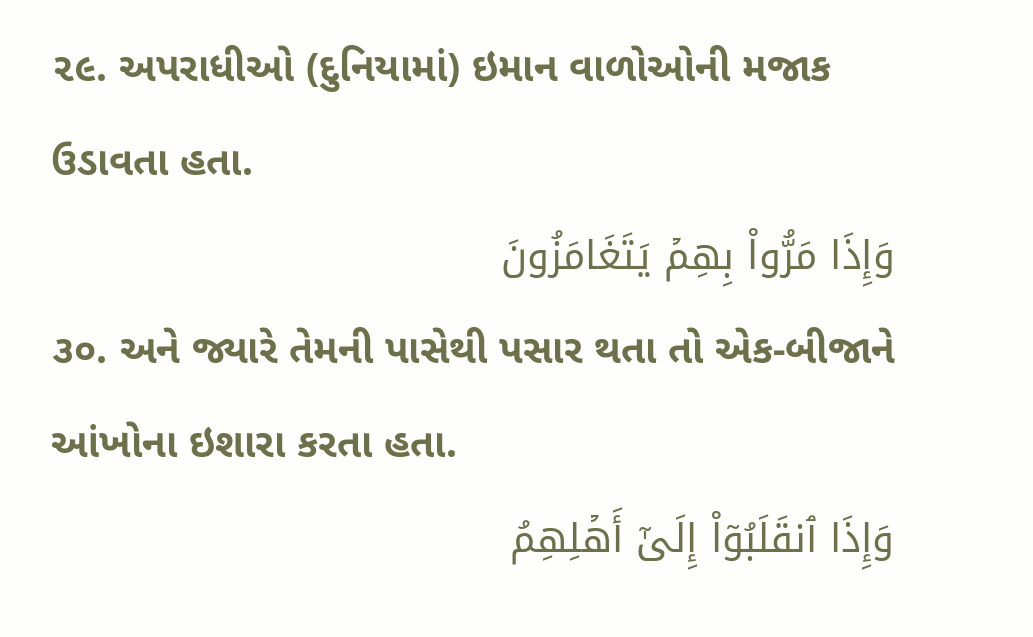૨૯. અપરાધીઓ (દુનિયામાં) ઇમાન વાળોઓની મજાક ઉડાવતા હતા.
وَإِذَا مَرُّواْ بِهِمۡ يَتَغَامَزُونَ
૩૦. અને જ્યારે તેમની પાસેથી પસાર થતા તો એક-બીજાને આંખોના ઇશારા કરતા હતા.
وَإِذَا ٱنقَلَبُوٓاْ إِلَىٰٓ أَهۡلِهِمُ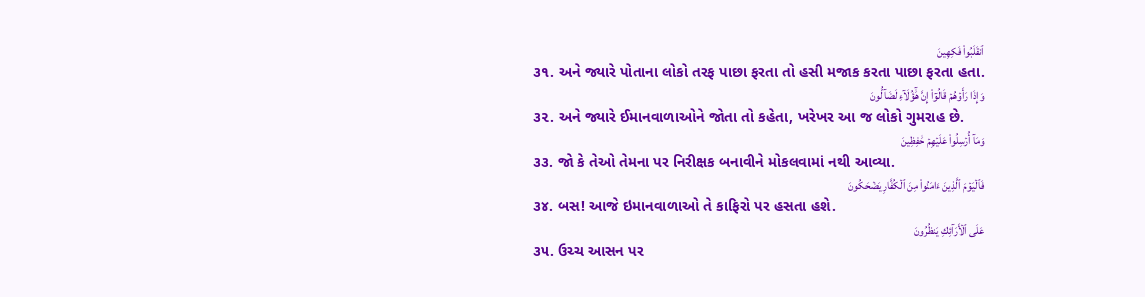ٱنقَلَبُواْ فَكِهِينَ
૩૧. અને જ્યારે પોતાના લોકો તરફ પાછા ફરતા તો હસી મજાક કરતા પાછા ફરતા હતા.
وَإِذَا رَأَوۡهُمۡ قَالُوٓاْ إِنَّ هَٰٓؤُلَآءِ لَضَآلُّونَ
૩૨. અને જ્યારે ઈમાનવાળાઓને જોતા તો કહેતા, ખરેખર આ જ લોકો ગુમરાહ છે.
وَمَآ أُرۡسِلُواْ عَلَيۡهِمۡ حَٰفِظِينَ
૩૩. જો કે તેઓ તેમના પર નિરીક્ષક બનાવીને મોકલવામાં નથી આવ્યા.
فَٱلۡيَوۡمَ ٱلَّذِينَ ءَامَنُواْ مِنَ ٱلۡكُفَّارِ يَضۡحَكُونَ
૩૪. બસ! આજે ઇમાનવાળાઓ તે કાફિરો પર હસતા હશે.
عَلَى ٱلۡأَرَآئِكِ يَنظُرُونَ
૩૫. ઉચ્ચ આસન પર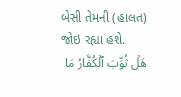બેસી તેમની (હાલત) જોઇ રહ્યા હશે.
هَلۡ ثُوِّبَ ٱلۡكُفَّارُ مَا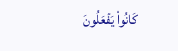كَانُواْ يَفۡعَلُونَ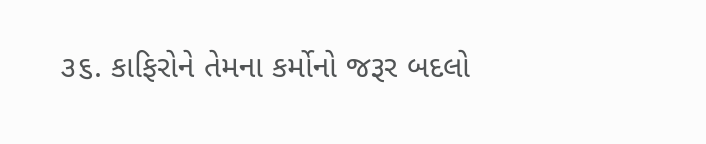૩૬. કાફિરોને તેમના કર્મોનો જરૂર બદલો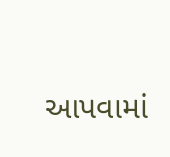આપવામાં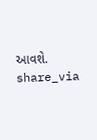આવશે.
share_via